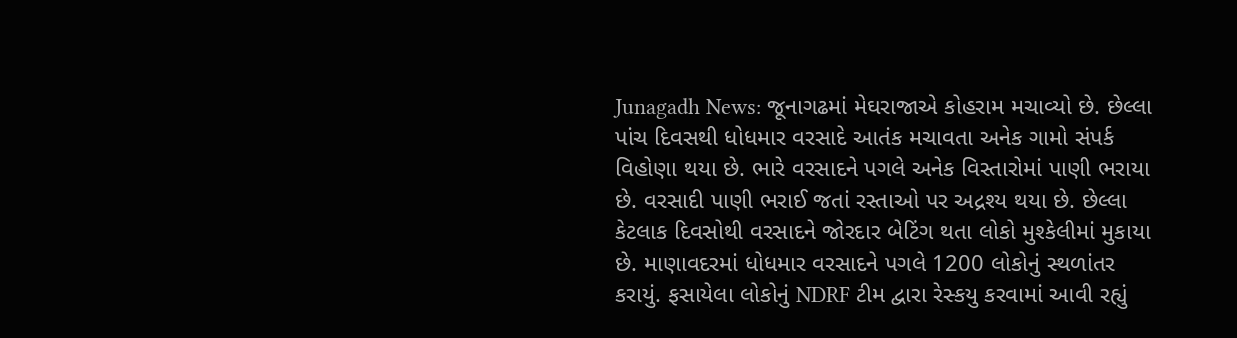Junagadh News: જૂનાગઢમાં મેઘરાજાએ કોહરામ મચાવ્યો છે. છેલ્લા પાંચ દિવસથી ધોધમાર વરસાદે આતંક મચાવતા અનેક ગામો સંપર્ક વિહોણા થયા છે. ભારે વરસાદને પગલે અનેક વિસ્તારોમાં પાણી ભરાયા છે. વરસાદી પાણી ભરાઈ જતાં રસ્તાઓ પર અદ્રશ્ય થયા છે. છેલ્લા કેટલાક દિવસોથી વરસાદને જોરદાર બેટિંગ થતા લોકો મુશ્કેલીમાં મુકાયા છે. માણાવદરમાં ધોધમાર વરસાદને પગલે 1200 લોકોનું સ્થળાંતર કરાયું. ફસાયેલા લોકોનું NDRF ટીમ દ્વારા રેસ્કયુ કરવામાં આવી રહ્યું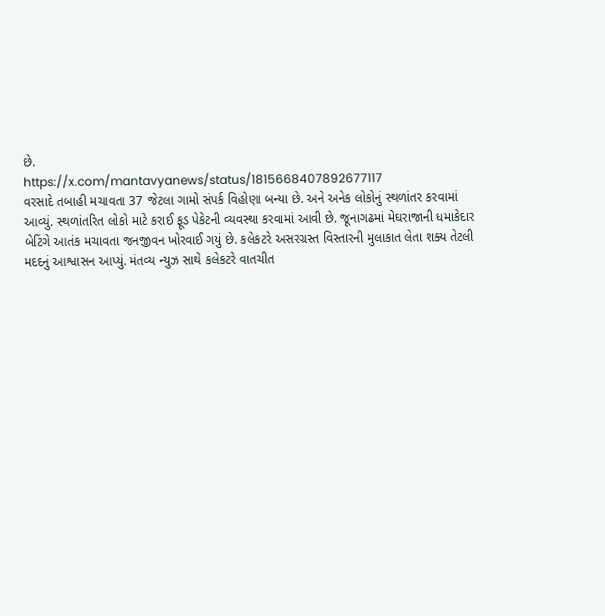છે.
https://x.com/mantavyanews/status/1815668407892677117
વરસાદે તબાહી મચાવતા 37 જેટલા ગામો સંપર્ક વિહોણા બન્યા છે. અને અનેક લોકોનું સ્થળાંતર કરવામાં આવ્યું. સ્થળાંતરિત લોકો માટે કરાઈ ફૂડ પેકેટની વ્યવસ્થા કરવામાં આવી છે. જૂનાગઢમાં મેઘરાજાની ધમાકેદાર બેટિંગે આતંક મચાવતા જનજીવન ખોરવાઈ ગયું છે. કલેકટરે અસરગ્રસ્ત વિસ્તારની મુલાકાત લેતા શક્ય તેટલી મદદનું આશ્વાસન આપ્યું. મંતવ્ય ન્યુઝ સાથે કલેકટરે વાતચીત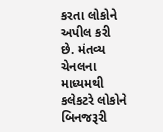કરતા લોકોને અપીલ કરી છે. મંતવ્ય ચેનલના માધ્યમથી કલેકટરે લોકોને બિનજરૂરી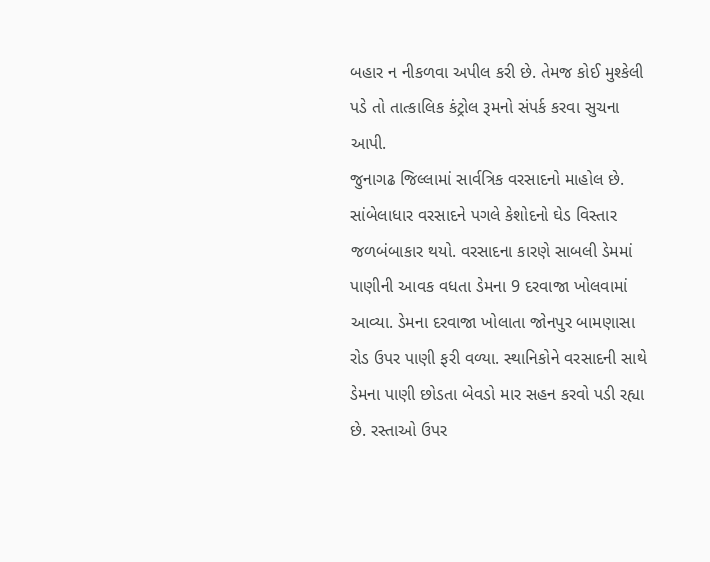બહાર ન નીકળવા અપીલ કરી છે. તેમજ કોઈ મુશ્કેલી પડે તો તાત્કાલિક કંટ્રોલ રૂમનો સંપર્ક કરવા સુચના આપી.
જુનાગઢ જિલ્લામાં સાર્વત્રિક વરસાદનો માહોલ છે. સાંબેલાધાર વરસાદને પગલે કેશોદનો ઘેડ વિસ્તાર જળબંબાકાર થયો. વરસાદના કારણે સાબલી ડેમમાં પાણીની આવક વધતા ડેમના 9 દરવાજા ખોલવામાં આવ્યા. ડેમના દરવાજા ખોલાતા જોનપુર બામણાસા રોડ ઉપર પાણી ફરી વળ્યા. સ્થાનિકોને વરસાદની સાથે ડેમના પાણી છોડતા બેવડો માર સહન કરવો પડી રહ્યા છે. રસ્તાઓ ઉપર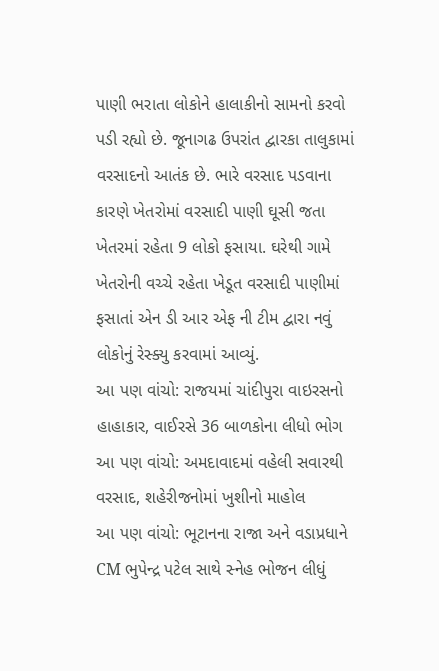પાણી ભરાતા લોકોને હાલાકીનો સામનો કરવો પડી રહ્યો છે. જૂનાગઢ ઉપરાંત દ્વારકા તાલુકામાં વરસાદનો આતંક છે. ભારે વરસાદ પડવાના કારણે ખેતરોમાં વરસાદી પાણી ઘૂસી જતા ખેતરમાં રહેતા 9 લોકો ફસાયા. ઘરેથી ગામે ખેતરોની વચ્ચે રહેતા ખેડૂત વરસાદી પાણીમાં ફસાતાં એન ડી આર એફ ની ટીમ દ્વારા નવું લોકોનું રેસ્ક્યુ કરવામાં આવ્યું.
આ પણ વાંચો: રાજયમાં ચાંદીપુરા વાઇરસનો હાહાકાર, વાઈરસે 36 બાળકોના લીધો ભોગ
આ પણ વાંચો: અમદાવાદમાં વહેલી સવારથી વરસાદ, શહેરીજનોમાં ખુશીનો માહોલ
આ પણ વાંચો: ભૂટાનના રાજા અને વડાપ્રધાને CM ભુપેન્દ્ર પટેલ સાથે સ્નેહ ભોજન લીધું